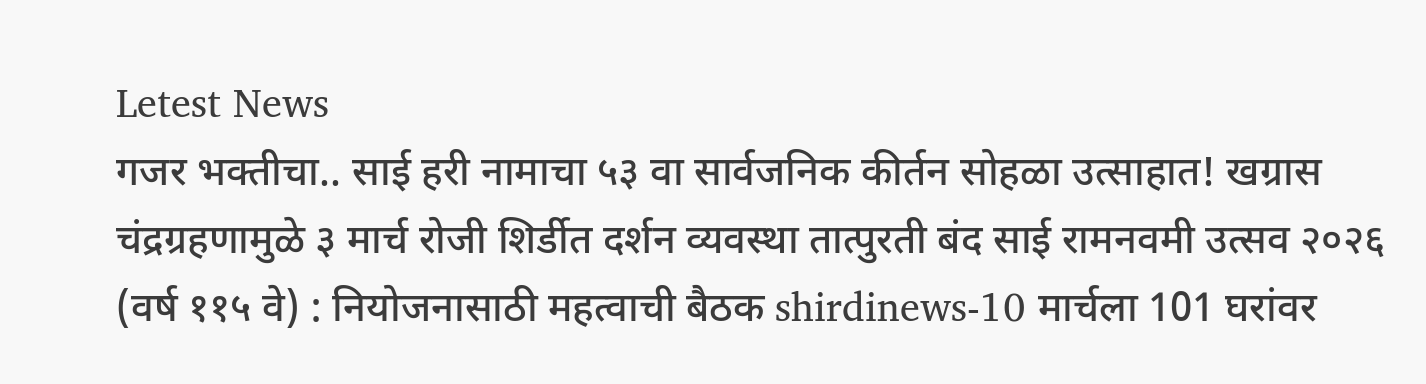Letest News
गजर भक्तीचा.. साई हरी नामाचा ५३ वा सार्वजनिक कीर्तन सोहळा उत्साहात! खग्रास चंद्रग्रहणामुळे ३ मार्च रोजी शिर्डीत दर्शन व्यवस्था तात्पुरती बंद साई रामनवमी उत्सव २०२६ (वर्ष ११५ वे) : नियोजनासाठी महत्वाची बैठक shirdinews-10 मार्चला 101 घरांवर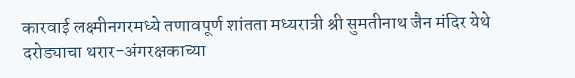कारवाई लक्ष्मीनगरमध्ये तणावपूर्ण शांतता मध्यरात्री श्री सुमतीनाथ जैन मंदिर येथे दरोड्याचा थरार-अंगरक्षकाच्या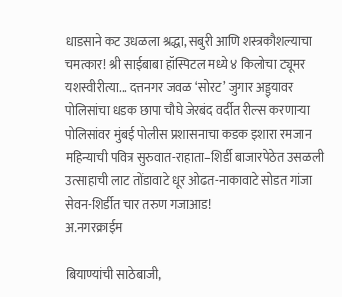धाडसाने कट उधळला श्रद्धा, सबुरी आणि शस्त्रकौशल्याचा चमत्कार! श्री साईबाबा हॉस्पिटल मध्ये ४ किलोचा ट्यूमर यशस्वीरीत्या... दत्तनगर जवळ ‘सोरट’ जुगार अड्ड्यावर पोलिसांचा धडक छापा चौघे जेरबंद वर्दीत रील्स करणाऱ्या पोलिसांवर मुंबई पोलीस प्रशासनाचा कडक इशारा रमजान महिन्याची पवित्र सुरुवात-राहाता–शिर्डी बाजारपेठेत उसळली उत्साहाची लाट तोंडावाटे धूर ओढत-नाकावाटे सोडत गांजा सेवन-शिर्डीत चार तरुण गजाआड!
अ.नगरक्राईम

बियाण्यांची साठेबाजी,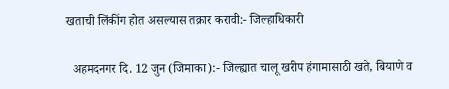खताची लिंकींग होत असल्यास तक्रार करावी:- जिल्हाधिकारी

  अहमदनगर दि. 12 जुन (जिमाका):- जिल्ह्यात चालू खरीप हंगामासाठी खते, बियाणे व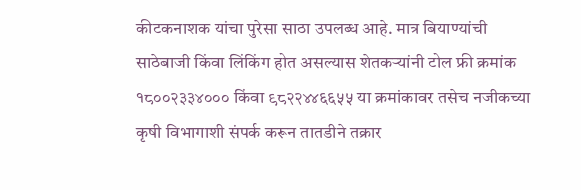कीटकनाशक यांचा पुरेसा साठा उपलब्ध आहे. मात्र बियाण्यांची साठेबाजी किंवा लिंकिंग होत असल्यास शेतकऱ्यांनी टोल फ्री क्रमांक १८००२३३४००० किंवा ९८२२४४६६५५ या क्रमांकावर तसेच नजीकच्या कृषी विभागाशी संपर्क करून तातडीने तक्रार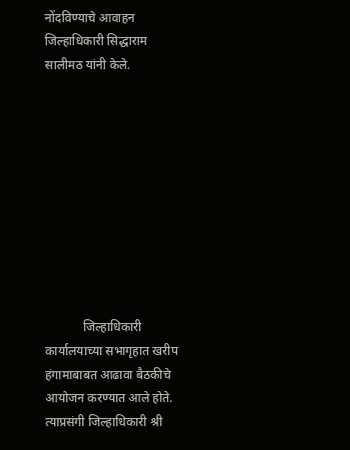नोंदविण्याचे आवाहन जिल्हाधिकारी सिद्धाराम सालीमठ यांनी केले.










            जिल्हाधिकारी कार्यालयाच्या सभागृहात खरीप हंगामाबाबत आढावा बैठकीचे आयोजन करण्यात आले होते. त्याप्रसंगी जिल्हाधिकारी श्री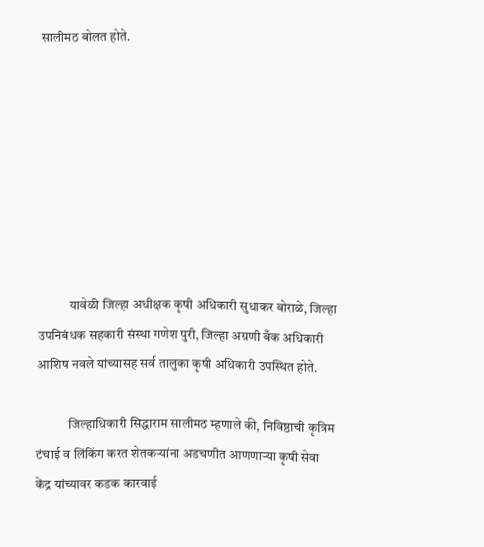सालीमठ बोलत होते.








            यावेळी जिल्हा अधीक्षक कृषी अधिकारी सुधाकर बोराळे, जिल्हा उपनिबंधक सहकारी संस्था गणेश पुरी, जिल्हा अग्रणी बँक अधिकारी आशिष नवले यांच्यासह सर्व तालुका कृषी अधिकारी उपस्थित होते.

            जिल्हाधिकारी सिद्धाराम सालीमठ म्हणाले की, निविष्ठाची कृत्रिम टंचाई व लिंकिंग करत शेतकऱ्यांना अडचणीत आणणाऱ्या कृषी सेवा केंद्र यांच्यावर कडक कारवाई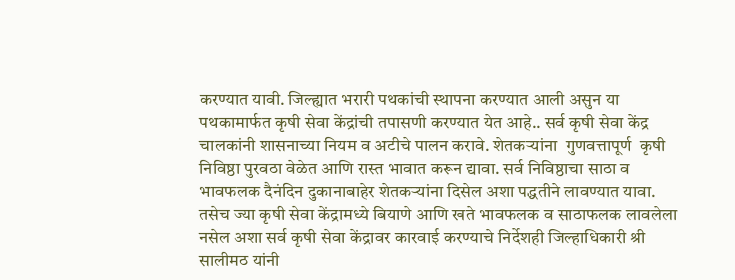करण्यात यावी. जिल्ह्यात भरारी पथकांची स्थापना करण्यात आली असुन या पथकामार्फत कृषी सेवा केंद्रांची तपासणी करण्यात येत आहे.. सर्व कृषी सेवा केंद्र चालकांनी शासनाच्या नियम व अटीचे पालन करावे. शेतकऱ्यांना  गुणवत्तापूर्ण  कृषी निविष्ठा पुरवठा वेळेत आणि रास्त भावात करून द्यावा. सर्व निविष्ठाचा साठा व भावफलक दैनंदिन दुकानाबाहेर शेतकऱ्यांना दिसेल अशा पद्धतीने लावण्यात यावा. तसेच ज्या कृषी सेवा केंद्रामध्ये बियाणे आणि खते भावफलक व साठाफलक लावलेला नसेल अशा सर्व कृषी सेवा केंद्रावर कारवाई करण्याचे निर्देशही जिल्हाधिकारी श्री सालीमठ यांनी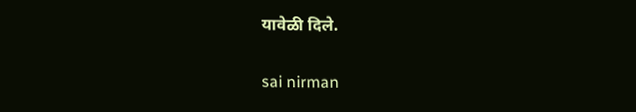यावेळी दिले.

sai nirman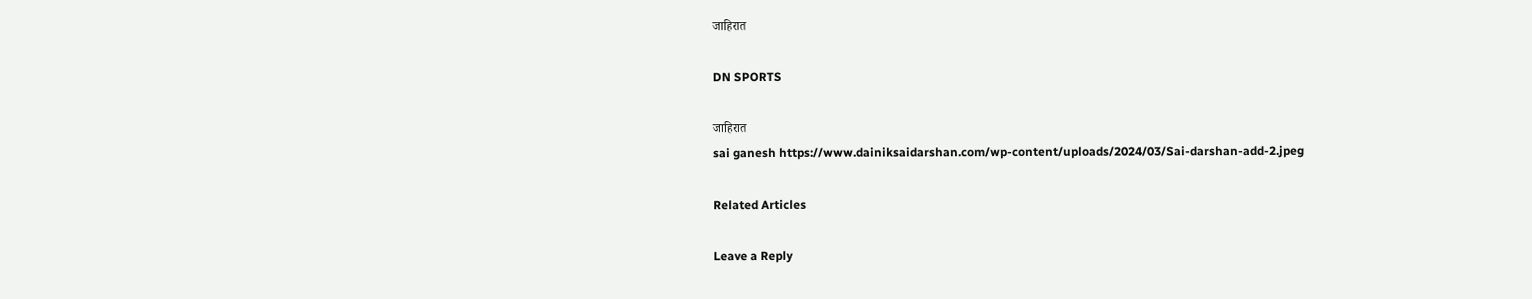जाहिरात

DN SPORTS

जाहिरात
sai ganesh https://www.dainiksaidarshan.com/wp-content/uploads/2024/03/Sai-darshan-add-2.jpeg

Related Articles

Leave a Reply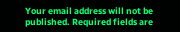Your email address will not be published. Required fields are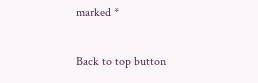marked *

Back to top button